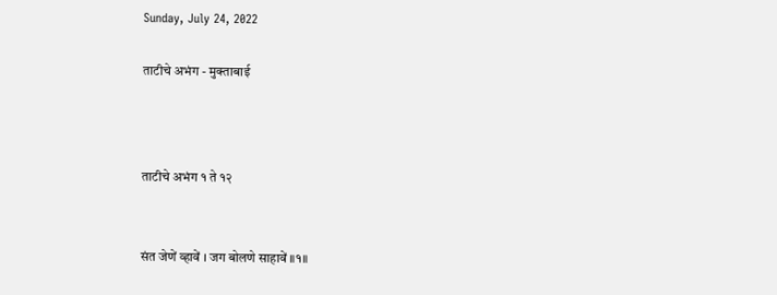Sunday, July 24, 2022

ताटीचे अभंग - मुक्ताबाई



ताटीचे अभंग १ ते १२


संत जेणें व्हावें । जग बोलणे साहावें ॥१॥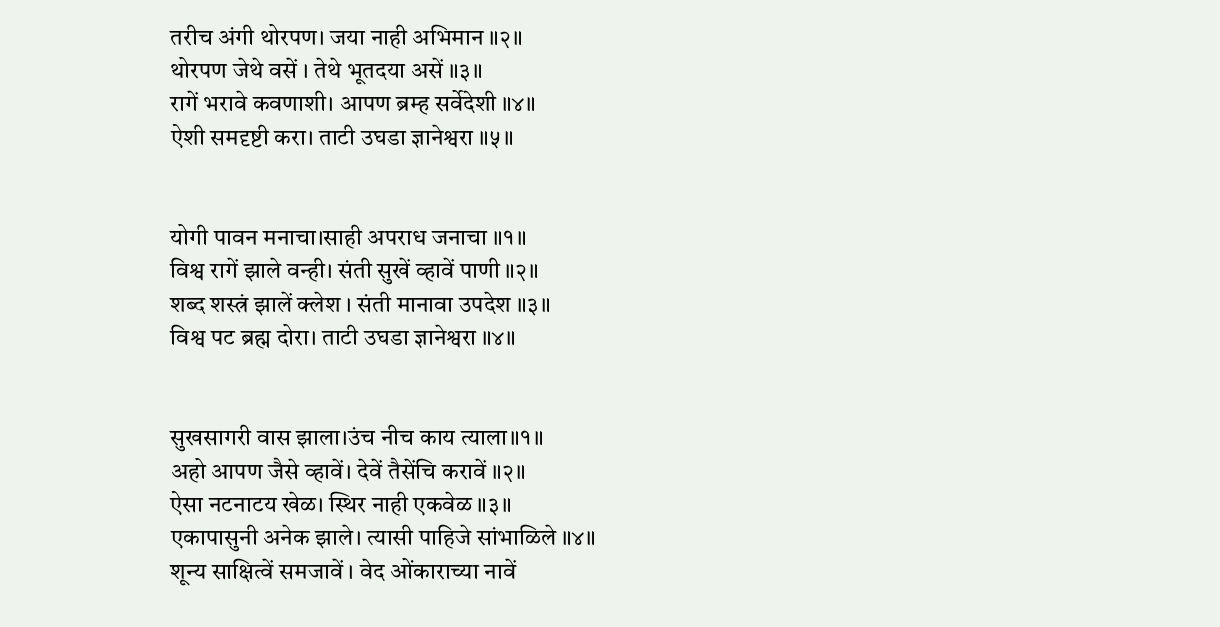तरीच अंगी थोरपण। जया नाही अभिमान ॥२॥
थोरपण जेथे वसें । तेथे भूतदया असें ॥३॥
रागें भरावे कवणाशी। आपण ब्रम्ह सर्वेदेशी ॥४॥
ऐशी समदृष्टी करा। ताटी उघडा ज्ञानेश्वरा ॥५॥


योगी पावन मनाचा।साही अपराध जनाचा ॥१॥
विश्व रागें झाले वन्ही। संती सुखें व्हावें पाणी ॥२॥
शब्द शस्त्रं झालें क्लेश । संती मानावा उपदेश ॥३॥
विश्व पट ब्रह्म दोरा। ताटी उघडा ज्ञानेश्वरा ॥४॥


सुखसागरी वास झाला।उंच नीच काय त्याला॥१॥
अहो आपण जैसे व्हावें। देवें तैसेंचि करावें ॥२॥
ऐसा नटनाटय खेळ। स्थिर नाही एकवेळ ॥३॥
एकापासुनी अनेक झाले। त्यासी पाहिजे सांभाळिले ॥४॥
शून्य साक्षित्वें समजावें । वेद ओंकाराच्या नावें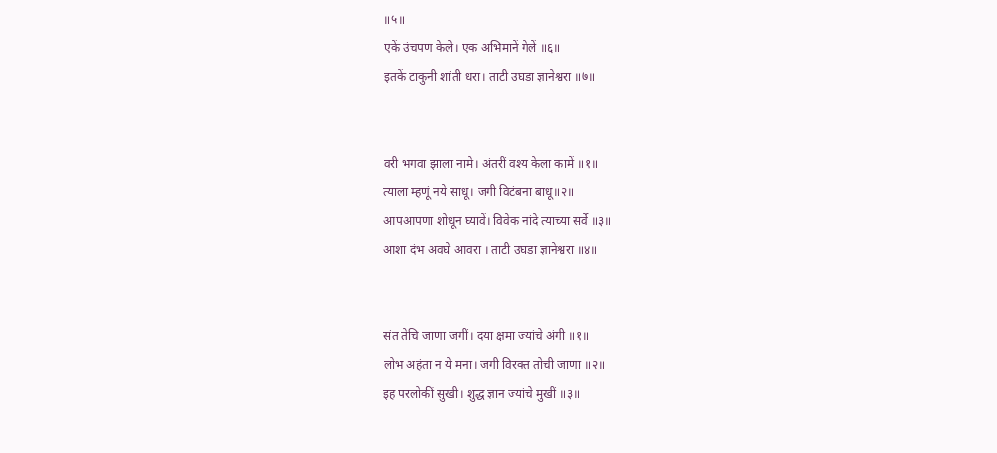॥५॥
एकें उंचपण केले। एक अभिमानें गेलें ॥६॥
इतकें टाकुनी शांती धरा। ताटी उघडा ज्ञानेश्वरा ॥७॥


वरी भगवा झाला नामे। अंतरीं वश्य केला कामें ॥१॥
त्याला म्हणूं नये साधू। जगी विटंबना बाधू॥२॥
आपआपणा शोधून घ्यावें। विवेक नांदे त्याच्या सर्वे ॥३॥
आशा दंभ अवघे आवरा । ताटी उघडा ज्ञानेश्वरा ॥४॥


संत तेचि जाणा जगीं। दया क्षमा ज्यांचे अंगी ॥१॥
लोभ अहंता न ये मना। जगी विरक्त तोची जाणा ॥२॥
इह परलोकीं सुखी। शुद्ध ज्ञान ज्यांचे मुखीं ॥३॥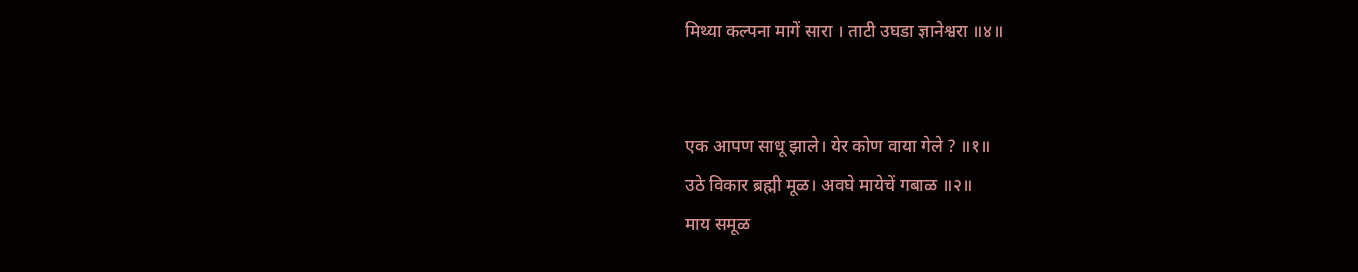मिथ्या कल्पना मागें सारा । ताटी उघडा ज्ञानेश्वरा ॥४॥


एक आपण साधू झाले। येर कोण वाया गेले ? ॥१॥
उठे विकार ब्रह्मी मूळ। अवघे मायेचें गबाळ ॥२॥
माय समूळ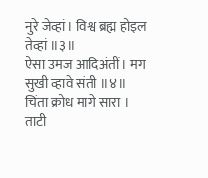नुरे जेव्हां। विश्व ब्रह्म होइल तेव्हां ॥३॥
ऐसा उमज आदिअंतीं। मग सुखी व्हावे संती ॥४॥
चिंता क्रोध मागे सारा । ताटी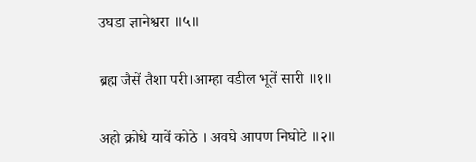उघडा ज्ञानेश्वरा ॥५॥

ब्रह्म जैसें तैशा परी।आम्हा वडील भूतें सारी ॥१॥

अहो क्रोधे यावें कोठे । अवघे आपण निघोटे ॥२॥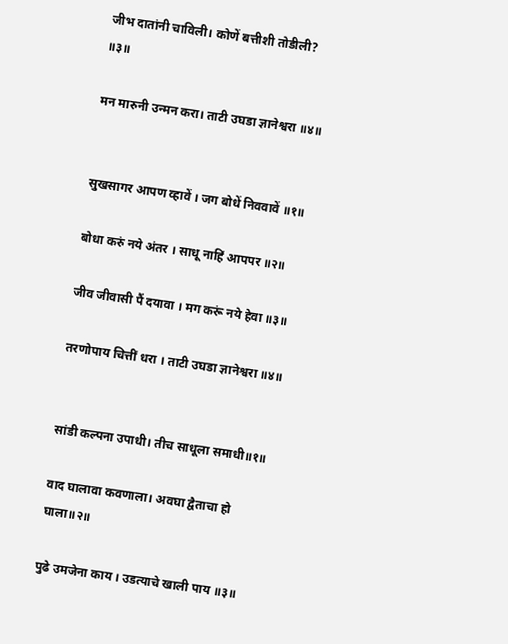जीभ दातांनी चाविली। कोणें बत्तीशी तोडीली? ॥३॥

मन मारुनी उन्मन करा। ताटी उघडा ज्ञानेश्वरा ॥४॥


सुखसागर आपण व्हावें । जग बोधें निववावें ॥१॥

बोधा करुं नये अंतर । साधू नाहिं आपपर ॥२॥

जीव जीवासी पैं दयावा । मग करूं नये हेवा ॥३॥

तरणोपाय चित्तीं धरा । ताटी उघडा ज्ञानेश्वरा ॥४॥


सांडी कल्पना उपाधी। तीच साधूला समाधी॥१॥

वाद घालावा कवणाला। अवघा द्वैताचा हो घाला॥२॥

पुढे उमजेना काय । उडत्याचे खाली पाय ॥३॥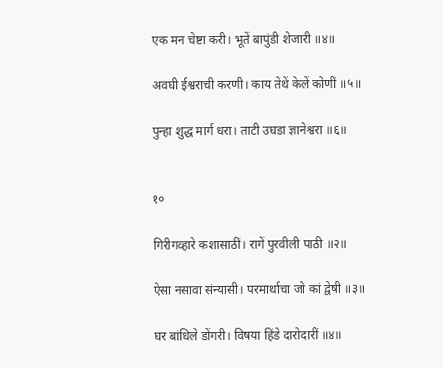एक मन चेष्टा करी। भूतें बापुंडी शेजारी ॥४॥

अवघी ईश्वराची करणी। काय तेथें केलें कोणीं ॥५॥

पुन्हा शुद्ध मार्ग धरा। ताटी उघडा ज्ञानेश्वरा ॥६॥


१०

गिरीगव्हारे कशासाठीं। रागें पुरवीली पाठी ॥२॥

ऐसा नसावा संन्यासी। परमार्थाचा जो कां द्वेषी ॥३॥

घर बांधिले डोंगरी। विषया हिंडे दारोदारीं ॥४॥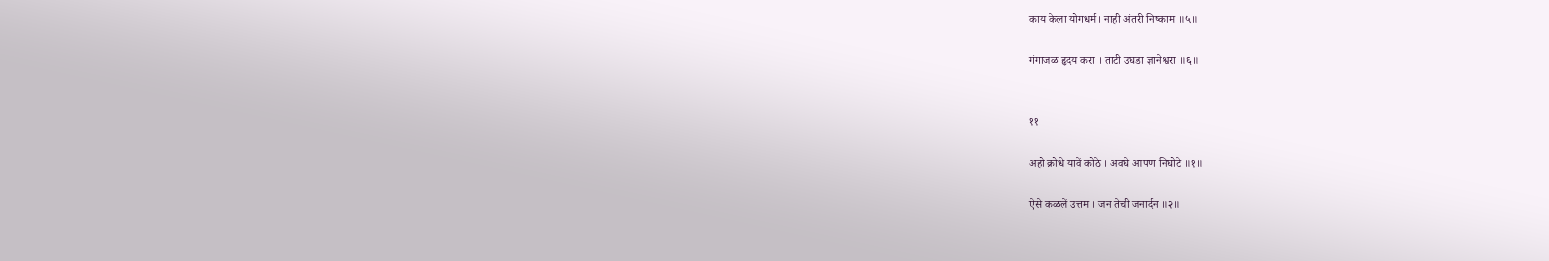काय केला योगधर्म। नाही अंतरी निष्काम ॥५॥

गंगाजळ हृदय करा । ताटी उघडा ज्ञानेश्वरा ॥६॥


११

अहो क्रोधे यावें कोठे । अवघे आपण निघोटे ॥१॥

ऐसे कळलें उत्तम । जन तेची जनार्दन ॥२॥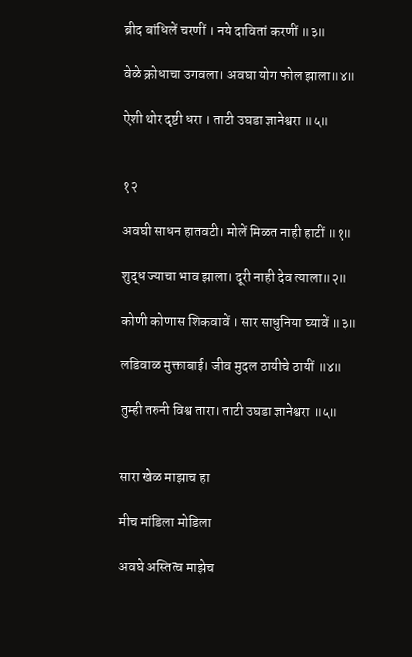ब्रीद बांधिलें चरणीं । नये दावितां करणीं ॥३॥

वेळे क्रोधाचा उगवला। अवघा योग फोल झाला॥४॥

ऐशी थोर दृष्टी धरा । ताटी उघडा ज्ञानेश्वरा ॥५॥


१२

अवघी साधन हातवटी। मोलें मिळत नाही हाटीं ॥१॥

शुद्ध ज्याचा भाव झाला। दूरी नाही देव त्याला॥२॥

कोणी कोणास शिकवावें । सार साधुनिया घ्यावें ॥३॥

लडिवाळ मुक्ताबाई। जीव मुदल ठायीचे ठायीं ॥४॥

तुम्ही तरुनी विश्व तारा। ताटी उघडा ज्ञानेश्वरा ॥५॥


सारा खेळ माझाच हा

मीच मांडिला मोडिला

अवघे अस्तित्व माझेच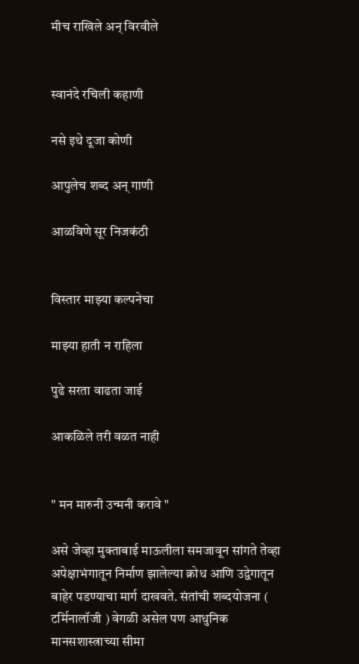मीच राखिले अन् विरवीले


स्वानंदे रचिली कहाणी

नसे इथे दूजा कोणी

आपुलेच शब्द अन् गाणी

आळविणे सूर निजकंठी


विस्तार माझ्या कल्पनेचा

माझ्या हाती न राहिला

पुढे सरता वाढता जाई

आकळिले तरी वळत नाही


" मन मारुनी उन्मनी करावे "

असे जेव्हा मुक्ताबाई माऊलीला समजावून सांगते तेव्हा अपेक्षाभंगातून निर्माण झालेल्या क्रोध आणि उद्वेगातून बाहेर पडण्याचा मार्ग दाखवते. संतांची शब्दयोजना ( टर्मिनालॉजी ) वेगळी असेल पण आधुनिक मानसशास्त्राच्या सीमा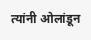त्यांनी ओलांडून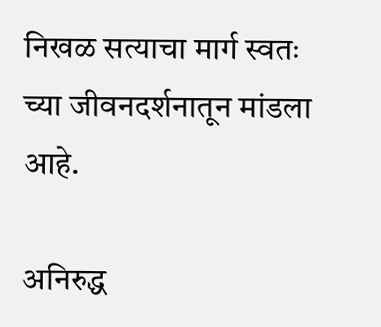निखळ सत्याचा मार्ग स्वतः च्या जीवनदर्शनातून मांडला आहे.

अनिरुद्ध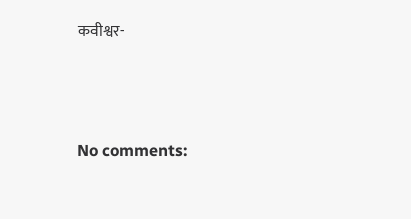कवीश्वर-




No comments: